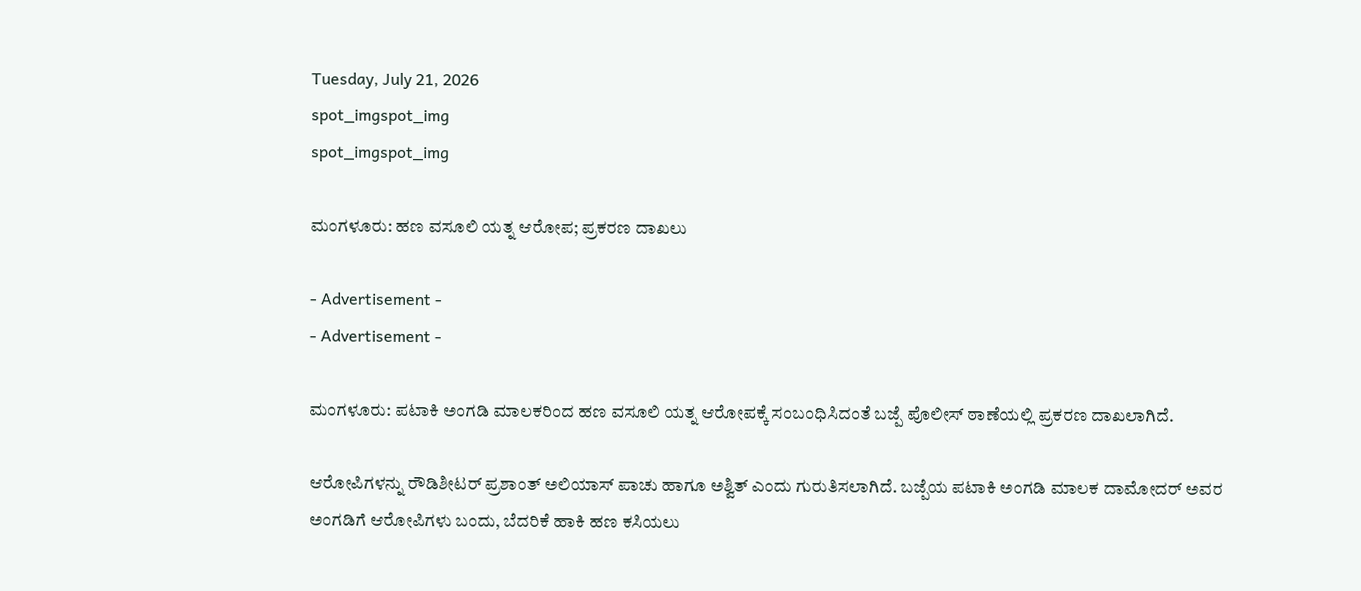Tuesday, July 21, 2026
spot_imgspot_img
spot_imgspot_img

ಮಂಗಳೂರು: ಹಣ ವಸೂಲಿ ಯತ್ನ ಆರೋಪ; ಪ್ರಕರಣ ದಾಖಲು

- Advertisement -
- Advertisement -

ಮಂಗಳೂರು: ಪಟಾಕಿ ಅಂಗಡಿ ಮಾಲಕರಿಂದ ಹಣ ವಸೂಲಿ ಯತ್ನ ಆರೋಪಕ್ಕೆ ಸಂಬಂಧಿಸಿದಂತೆ ಬಜ್ಪೆ ಪೊಲೀಸ್ ಠಾಣೆಯಲ್ಲಿ ಪ್ರಕರಣ ದಾಖಲಾಗಿದೆ.

ಆರೋಪಿಗಳನ್ನು ರೌಡಿಶೀಟರ್ ಪ್ರಶಾಂತ್ ಅಲಿಯಾಸ್ ಪಾಚು ಹಾಗೂ ಅಶ್ವಿತ್ ಎಂದು ಗುರುತಿಸಲಾಗಿದೆ. ಬಜ್ಪೆಯ ಪಟಾಕಿ ಅಂಗಡಿ ಮಾಲಕ ದಾಮೋದರ್ ಅವರ ಅಂಗಡಿಗೆ ಆರೋಪಿಗಳು ಬಂದು, ಬೆದರಿಕೆ ಹಾಕಿ ಹಣ ಕಸಿಯಲು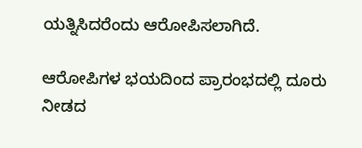ಯತ್ನಿಸಿದರೆಂದು ಆರೋಪಿಸಲಾಗಿದೆ.

ಆರೋಪಿಗಳ ಭಯದಿಂದ ಪ್ರಾರಂಭದಲ್ಲಿ ದೂರು ನೀಡದ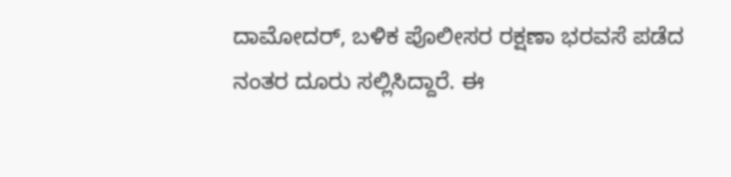ದಾಮೋದರ್, ಬಳಿಕ ಪೊಲೀಸರ ರಕ್ಷಣಾ ಭರವಸೆ ಪಡೆದ ನಂತರ ದೂರು ಸಲ್ಲಿಸಿದ್ದಾರೆ. ಈ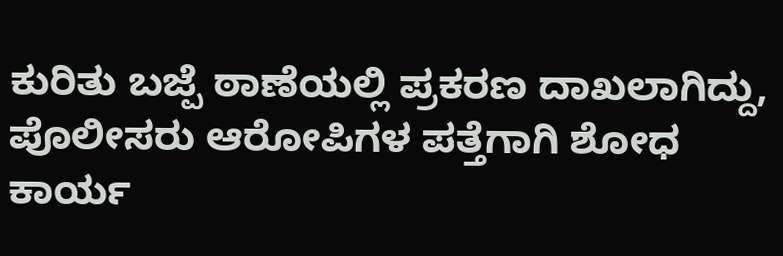ಕುರಿತು ಬಜ್ಪೆ ಠಾಣೆಯಲ್ಲಿ ಪ್ರಕರಣ ದಾಖಲಾಗಿದ್ದು, ಪೊಲೀಸರು ಆರೋಪಿಗಳ ಪತ್ತೆಗಾಗಿ ಶೋಧ ಕಾರ್ಯ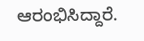ಆರಂಭಿಸಿದ್ದಾರೆ.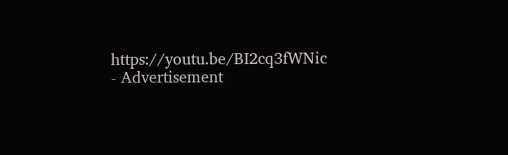https://youtu.be/BI2cq3fWNic
- Advertisement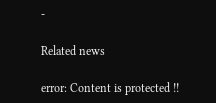-

Related news

error: Content is protected !!